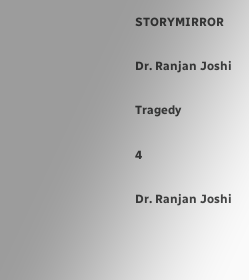STORYMIRROR

Dr. Ranjan Joshi

Tragedy

4

Dr. Ranjan Joshi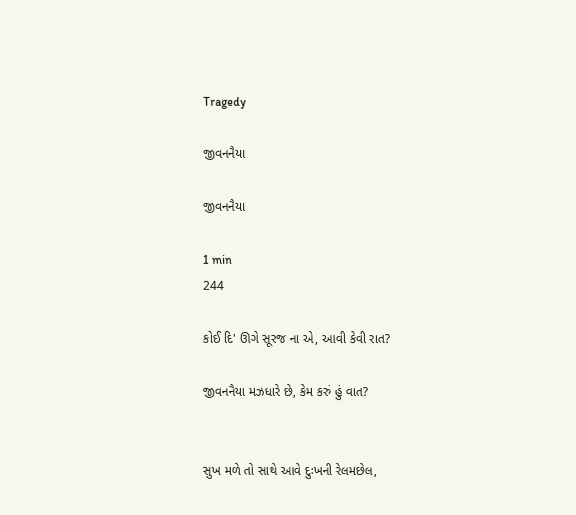Tragedy

જીવનનૈયા

જીવનનૈયા

1 min
244

કોઈ દિ' ઊગે સૂરજ ના એ, આવી કેવી રાત?

જીવનનૈયા મઝધારે છે, કેમ કરું હું વાત?


સુખ મળે તો સાથે આવે‌ દુઃખની રેલમછેલ,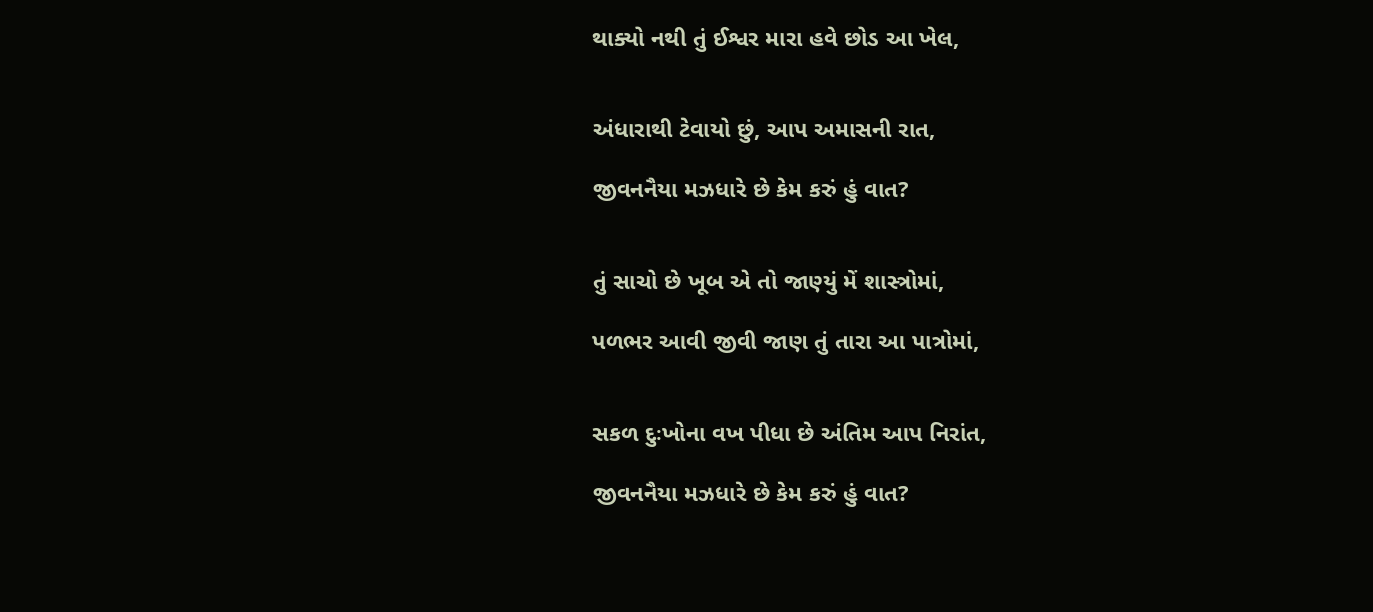થાક્યો નથી તું ‌ઈશ્વર‌ મારા હવે છોડ આ ખેલ,


અંધારાથી ટેવાયો છું, આપ અમાસની રાત,

જીવનનૈયા મઝધારે છે કેમ કરું હું વાત?


તું સાચો છે ખૂબ એ તો જાણ્યું મેં શાસ્ત્રોમાં,

પળભર આવી જીવી જાણ તું તારા આ પાત્રોમાં,


સકળ દુઃખોના વખ પીધા છે અંતિમ આપ નિરાંત,

જીવનનૈયા મઝધારે છે કેમ કરું હું વાત?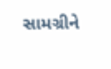સામગ્રીને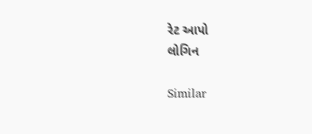રેટ આપો
લોગિન

Similar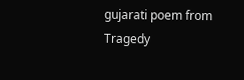gujarati poem from Tragedy